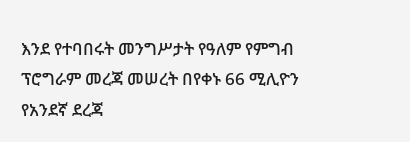እንደ የተባበሩት መንግሥታት የዓለም የምግብ ፕሮግራም መረጃ መሠረት በየቀኑ 66 ሚሊዮን የአንደኛ ደረጃ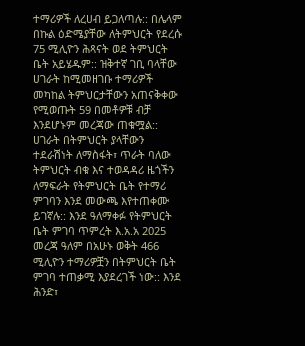ተማሪዎች ለረሀብ ይጋለጣሉ:: በሌላም በኩል ዕድሜያቸው ለትምህርት የደረሱ 75 ሚሊዮን ሕጻናት ወደ ትምህርት ቤት አይሄዱም:: ዝቅተኛ ገቢ ባላቸው ሀገራት ከሚመዘገቡ ተማሪዎች መካከል ትምህርታቸውን አጠናቅቀው የሚወጡት 59 በመቶዎቹ ብቻ እንደሆኑም መረጃው ጠቁሟል::
ሀገራት በትምህርት ያላቸውን ተደራሽነት ለማስፋት፣ ጥራት ባለው ትምህርት ብቁ እና ተወዳዳሪ ዜጎችን ለማፍራት የትምህርት ቤት የተማሪ ምገባን እንደ መውጫ እየተጠቀሙ ይገኛሉ:: እንደ ዓለማቀፉ የትምህርት ቤት ምገባ ጥምረት እ.አ.አ 2025 መረጃ ዓለም በአሁኑ ወቅት 466 ሚሊዮን ተማሪዎቿን በትምህርት ቤት ምገባ ተጠቃሚ እያደረገች ነው:: እንደ ሕንድ፣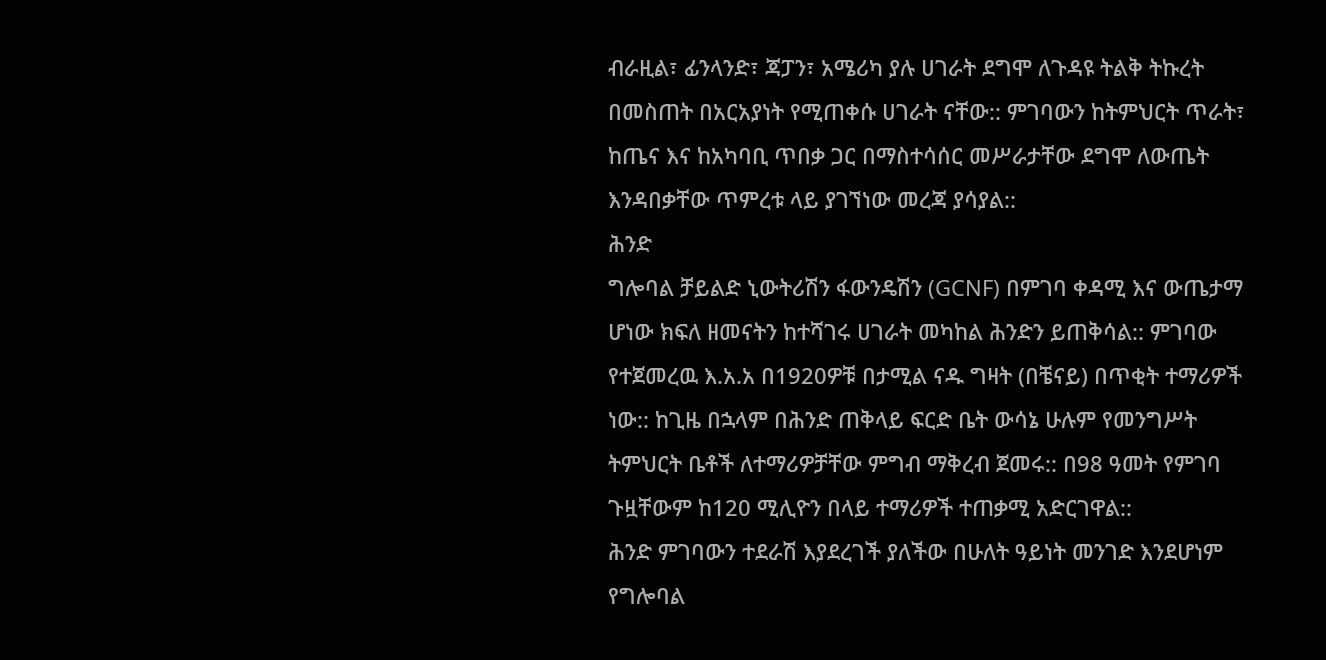ብራዚል፣ ፊንላንድ፣ ጃፓን፣ አሜሪካ ያሉ ሀገራት ደግሞ ለጉዳዩ ትልቅ ትኩረት በመስጠት በአርአያነት የሚጠቀሱ ሀገራት ናቸው:: ምገባውን ከትምህርት ጥራት፣ ከጤና እና ከአካባቢ ጥበቃ ጋር በማስተሳሰር መሥራታቸው ደግሞ ለውጤት እንዳበቃቸው ጥምረቱ ላይ ያገኘነው መረጃ ያሳያል::
ሕንድ
ግሎባል ቻይልድ ኒውትሪሽን ፋውንዴሽን (GCNF) በምገባ ቀዳሚ እና ውጤታማ ሆነው ክፍለ ዘመናትን ከተሻገሩ ሀገራት መካከል ሕንድን ይጠቅሳል:: ምገባው የተጀመረዉ እ.አ.አ በ1920ዎቹ በታሚል ናዱ ግዛት (በቼናይ) በጥቂት ተማሪዎች ነው:: ከጊዜ በኋላም በሕንድ ጠቅላይ ፍርድ ቤት ውሳኔ ሁሉም የመንግሥት ትምህርት ቤቶች ለተማሪዎቻቸው ምግብ ማቅረብ ጀመሩ:: በ98 ዓመት የምገባ ጉዟቸውም ከ120 ሚሊዮን በላይ ተማሪዎች ተጠቃሚ አድርገዋል::
ሕንድ ምገባውን ተደራሽ እያደረገች ያለችው በሁለት ዓይነት መንገድ እንደሆነም የግሎባል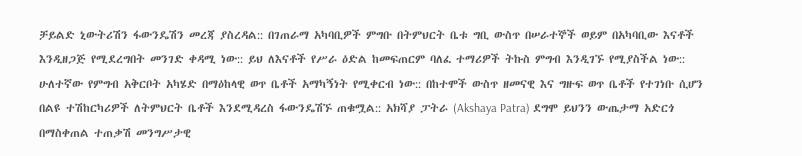ቻይልድ ኒውትሪሽን ፋውንዴሽን መረጃ ያስረዳል:: በገጠራማ አካባቢዎች ምግቡ በትምህርት ቤቱ ግቢ ውስጥ በሠራተኞች ወይም በአካባቢው እናቶች እንዲዘጋጅ የሚደረግበት መንገድ ቀዳሚ ነው:: ይህ ለእናቶች የሥራ ዕድል ከመፍጠርም ባለፈ ተማሪዎች ትኩስ ምግብ እንዲገኙ የሚያስችል ነው::
ሁለተኛው የምግብ አቅርቦት አካሄድ በማዕከላዊ ወጥ ቤቶች አማካኝነት የሚቀርብ ነው:: በከተሞች ውስጥ ዘመናዊ እና ግዙፍ ወጥ ቤቶች የተገነቡ ሲሆን በልዩ ተሽከርካሪዎች ለትምህርት ቤቶች እንደሚዳረስ ፋውንዴሽኙ ጠቁሟል:: አክሻያ ፓትራ (Akshaya Patra) ደግሞ ይህንን ውጤታማ አድርጎ በማስቀጠል ተጠቃሽ መንግሥታዊ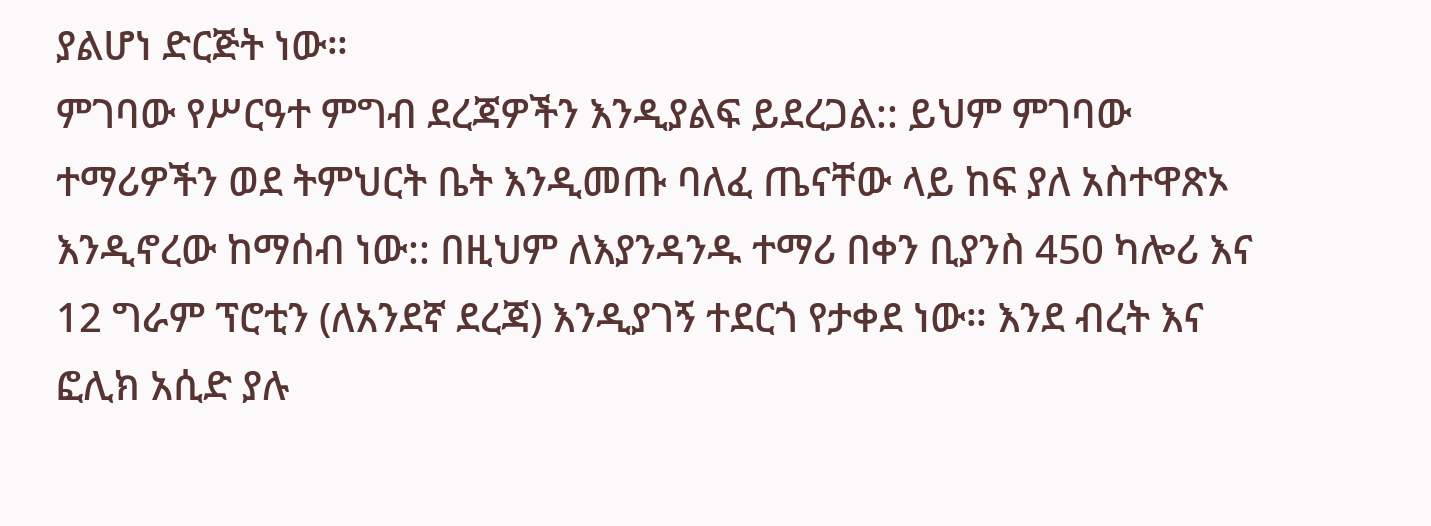ያልሆነ ድርጅት ነው።
ምገባው የሥርዓተ ምግብ ደረጃዎችን እንዲያልፍ ይደረጋል:: ይህም ምገባው ተማሪዎችን ወደ ትምህርት ቤት እንዲመጡ ባለፈ ጤናቸው ላይ ከፍ ያለ አስተዋጽኦ እንዲኖረው ከማሰብ ነው:: በዚህም ለእያንዳንዱ ተማሪ በቀን ቢያንስ 450 ካሎሪ እና 12 ግራም ፕሮቲን (ለአንደኛ ደረጃ) እንዲያገኝ ተደርጎ የታቀደ ነው። እንደ ብረት እና ፎሊክ አሲድ ያሉ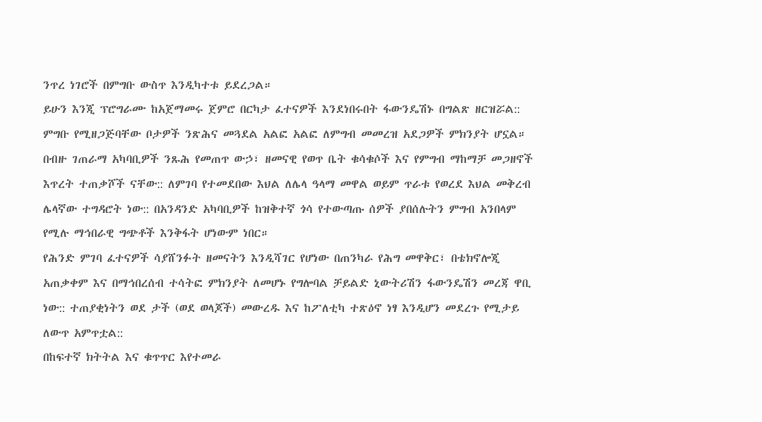ንጥረ ነገሮች በምግቡ ውስጥ እንዲካተቱ ይደረጋል።
ይሁን እንጂ ፕሮግራሙ ከአጀማመሩ ጀምሮ በርካታ ፈተናዎች እንደነበሩበት ፋውንዴሽኑ በግልጽ ዘርዝሯል:: ምግቡ የሚዘጋጅባቸው ቦታዎች ንጽሕና መጓደል አልፎ አልፎ ለምግብ መመረዝ አደጋዎች ምክንያት ሆኗል። በብዙ ገጠራማ አካባቢዎች ንጹሕ የመጠጥ ውኃ፣ ዘመናዊ የወጥ ቤት ቁሳቁሶች እና የምግብ ማከማቻ መጋዘኖች እጥረት ተጠቃሾች ናቸው:: ለምገባ የተመደበው እህል ለሌላ ዓላማ መዋል ወይም ጥራቱ የወረደ እህል መቅረብ ሌላኛው ተግዳሮት ነው:: በአንዳንድ አካባቢዎች ከዝቅተኛ ጎሳ የተውጣጡ ሰዎች ያበሰሉትን ምግብ አንበላም የሚሉ ማኅበራዊ ግጭቶች እንቅፋት ሆነውም ነበር።
የሕንድ ምገባ ፈተናዎች ሳያሸንፉት ዘመናትን እንዲሻገር የሆነው በጠንካራ የሕግ መዋቅር፣ በቴክኖሎጂ አጠቃቀም እና በማኅበረሰብ ተሳትፎ ምክንያት ለመሆኑ የግሎባል ቻይልድ ኒውትሪሽን ፋውንዴሽን መረጃ ዋቢ ነው:: ተጠያቂነትን ወደ ታች (ወደ ወላጆች) መውረዱ እና ከፖለቲካ ተጽዕኖ ነፃ እንዲሆን መደረጉ የሚታይ ለውጥ አምጥቷል::
በከፍተኛ ክትትል እና ቁጥጥር እየተመራ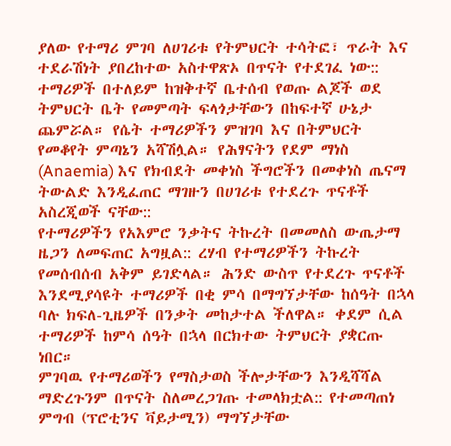ያለው የተማሪ ምገባ ለሀገሪቱ የትምህርት ተሳትፎ፣ ጥራት እና ተደራሽነት ያበረከተው አስተዋጽኦ በጥናት የተደገፈ ነው:: ተማሪዎች በተለይም ከዝቅተኛ ቤተሰብ የወጡ ልጆች ወደ ትምህርት ቤት የመምጣት ፍላጎታቸውን በከፍተኛ ሁኔታ ጨምሯል። የሴት ተማሪዎችን ምዝገባ እና በትምህርት የመቆየት ምጣኔን አሻሽሏል። የሕፃናትን የደም ማነስ (Anaemia) እና የክብደት መቀነስ ችግሮችን በመቀነስ ጤናማ ትውልድ እንዲፈጠር ማገዙን በሀገሪቱ የተደረጉ ጥናቶች አስረጂወች ናቸው::
የተማሪዎችን የአእምሮ ንቃትና ትኩረት በመመለስ ውጤታማ ዜጋን ለመፍጠር አግዟል:: ረሃብ የተማሪዎችን ትኩረት የመሰብሰብ አቅም ይገድላል። ሕንድ ውስጥ የተደረጉ ጥናቶች እንደሚያሳዩት ተማሪዎች በቂ ምሳ በማግኘታቸው ከሰዓት በኋላ ባሉ ክፍለ-ጊዜዎች በንቃት መከታተል ችለዋል። ቀደም ሲል ተማሪዎች ከምሳ ሰዓት በኋላ በርክተው ትምህርት ያቋርጡ ነበር።
ምገባዉ የተማሪወችን የማስታወስ ችሎታቸውን እንዲሻሻል ማድረጉንም በጥናት ስለመረጋገጡ ተመላክቷል:: የተመጣጠነ ምግብ (ፕሮቲንና ቫይታሚን) ማግኘታቸው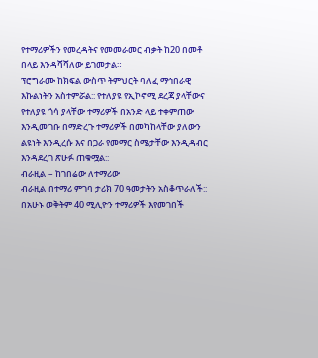የተማሪዎችን የመረዳትና የመመራመር ብቃት ከ20 በመቶ በላይ እንዳሻሻለው ይገመታል።
ፕሮግራሙ ከክፍል ውስጥ ትምህርት ባለፈ ማኅበራዊ እኩልነትን አስተምሯል:: የተለያዩ የኢኮኖሚ ደረጃ ያላቸውና የተለያዩ ጎሳ ያላቸው ተማሪዎች በአንድ ላይ ተቀምጠው እንዲመገቡ በማድረጉ ተማሪዎች በመካከላቸው ያለውን ልዩነት እንዲረሱ እና በጋራ የመማር ስሜታቸው እንዲዳብር እንዳደረገ ጽሁፉ ጠቁሟል::
ብራዚል – ከገበሬው ለተማሪው
ብራዚል በተማሪ ምገባ ታሪክ 70 ዓመታትን አስቆጥራለች:: በአሁኑ ወቅትም 40 ሚሊዮን ተማሪዎች እየመገበች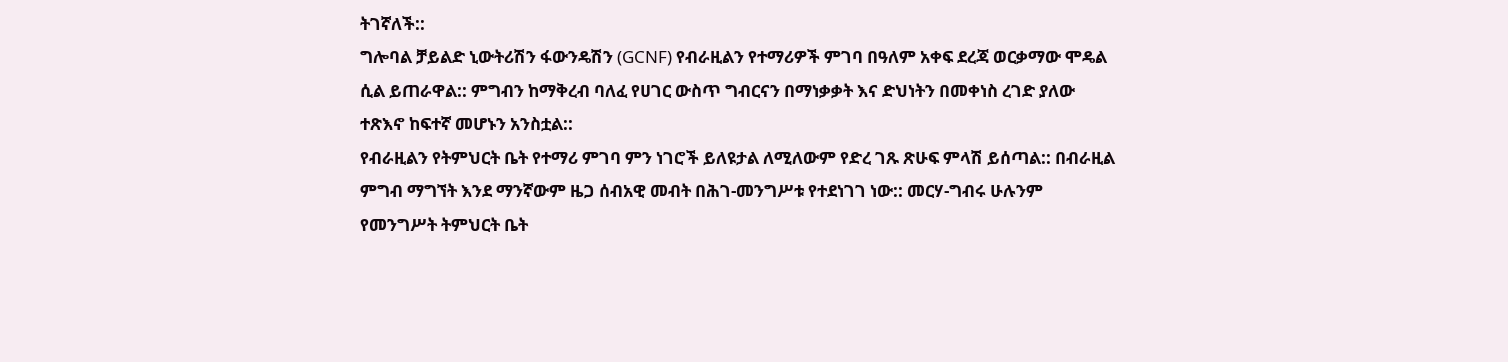ትገኛለች::
ግሎባል ቻይልድ ኒውትሪሽን ፋውንዴሽን (GCNF) የብራዚልን የተማሪዎች ምገባ በዓለም አቀፍ ደረጃ ወርቃማው ሞዴል ሲል ይጠራዋል:: ምግብን ከማቅረብ ባለፈ የሀገር ውስጥ ግብርናን በማነቃቃት እና ድህነትን በመቀነስ ረገድ ያለው ተጽእኖ ከፍተኛ መሆኑን አንስቷል::
የብራዚልን የትምህርት ቤት የተማሪ ምገባ ምን ነገሮች ይለዩታል ለሚለውም የድረ ገጹ ጽሁፍ ምላሽ ይሰጣል:: በብራዚል ምግብ ማግኘት እንደ ማንኛውም ዜጋ ሰብአዊ መብት በሕገ-መንግሥቱ የተደነገገ ነው:: መርሃ-ግብሩ ሁሉንም የመንግሥት ትምህርት ቤት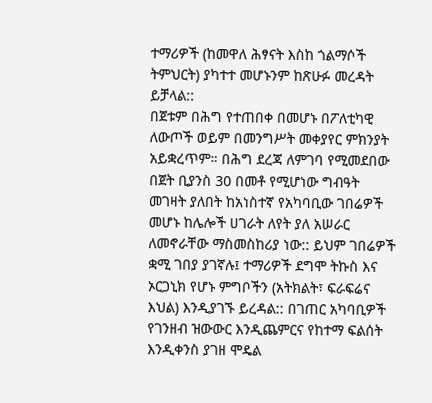ተማሪዎች (ከመዋለ ሕፃናት እስከ ጎልማሶች ትምህርት) ያካተተ መሆኑንም ከጽሁፉ መረዳት ይቻላል::
በጀቱም በሕግ የተጠበቀ በመሆኑ በፖለቲካዊ ለውጦች ወይም በመንግሥት መቀያየር ምክንያት አይቋረጥም። በሕግ ደረጃ ለምገባ የሚመደበው በጀት ቢያንስ 30 በመቶ የሚሆነው ግብዓት መገዛት ያለበት ከአነስተኛ የአካባቢው ገበሬዎች መሆኑ ከሌሎች ሀገራት ለየት ያለ አሠራር ለመኖራቸው ማስመስከሪያ ነው:: ይህም ገበሬዎች ቋሚ ገበያ ያገኛሉ፤ ተማሪዎች ደግሞ ትኩስ እና ኦርጋኒክ የሆኑ ምግቦችን (አትክልት፣ ፍራፍሬና እህል) እንዲያገኙ ይረዳል:: በገጠር አካባቢዎች የገንዘብ ዝውውር እንዲጨምርና የከተማ ፍልሰት እንዲቀንስ ያገዘ ሞዴል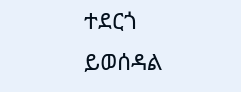ተደርጎ ይወሰዳል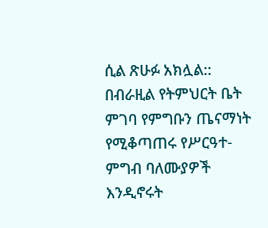ሲል ጽሁፉ አክሏል::
በብራዚል የትምህርት ቤት ምገባ የምግቡን ጤናማነት የሚቆጣጠሩ የሥርዓተ-ምግብ ባለሙያዎች እንዲኖሩት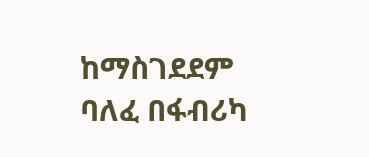ከማስገደደም ባለፈ በፋብሪካ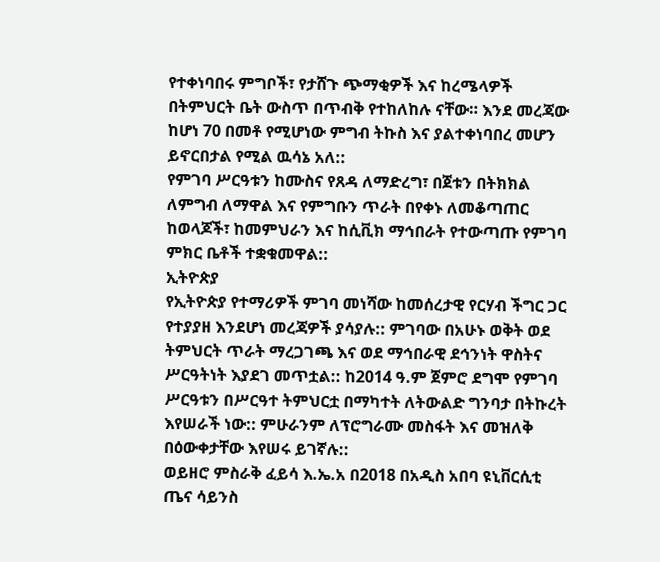የተቀነባበሩ ምግቦች፣ የታሸጉ ጭማቂዎች እና ከረሜላዎች በትምህርት ቤት ውስጥ በጥብቅ የተከለከሉ ናቸው። እንደ መረጃው ከሆነ 70 በመቶ የሚሆነው ምግብ ትኩስ እና ያልተቀነባበረ መሆን ይኖርበታል የሚል ዉሳኔ አለ::
የምገባ ሥርዓቱን ከሙስና የጸዳ ለማድረግ፣ በጀቱን በትክክል ለምግብ ለማዋል እና የምግቡን ጥራት በየቀኑ ለመቆጣጠር ከወላጆች፣ ከመምህራን እና ከሲቪክ ማኅበራት የተውጣጡ የምገባ ምክር ቤቶች ተቋቁመዋል::
ኢትዮጵያ
የኢትዮጵያ የተማሪዎች ምገባ መነሻው ከመሰረታዊ የርሃብ ችግር ጋር የተያያዘ እንደሆነ መረጃዎች ያሳያሉ:: ምገባው በአሁኑ ወቅት ወደ ትምህርት ጥራት ማረጋገጫ እና ወደ ማኅበራዊ ደኅንነት ዋስትና ሥርዓትነት እያደገ መጥቷል:: ከ2014 ዓ.ም ጀምሮ ደግሞ የምገባ ሥርዓቱን በሥርዓተ ትምህርቷ በማካተት ለትውልድ ግንባታ በትኩረት እየሠራች ነው:: ምሁራንም ለፕሮግራሙ መስፋት እና መዝለቅ በዕውቀታቸው እየሠሩ ይገኛሉ::
ወይዘሮ ምስራቅ ፈይሳ እ.ኤ.አ በ2018 በአዲስ አበባ ዩኒቨርሲቲ ጤና ሳይንስ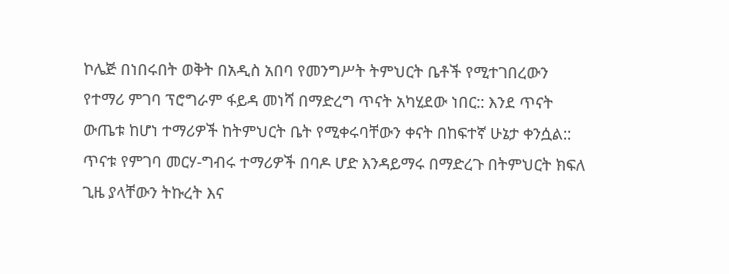ኮሌጅ በነበሩበት ወቅት በአዲስ አበባ የመንግሥት ትምህርት ቤቶች የሚተገበረውን የተማሪ ምገባ ፕሮግራም ፋይዳ መነሻ በማድረግ ጥናት አካሂደው ነበር:: እንደ ጥናት ውጤቱ ከሆነ ተማሪዎች ከትምህርት ቤት የሚቀሩባቸውን ቀናት በከፍተኛ ሁኔታ ቀንሷል:: ጥናቱ የምገባ መርሃ-ግብሩ ተማሪዎች በባዶ ሆድ እንዳይማሩ በማድረጉ በትምህርት ክፍለ ጊዜ ያላቸውን ትኩረት እና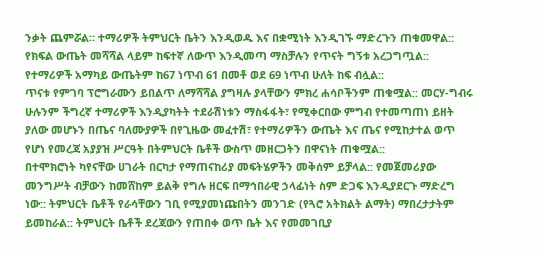ንቃት ጨምሯል። ተማሪዎች ትምህርት ቤትን እንዲወዱ እና በቋሚነት እንዲገኙ ማድረጉን ጠቁመዋል:: የክፍል ውጤት መሻሻል ላይም ከፍተኛ ለውጥ እንዲመጣ ማስቻሉን የጥናት ግኝቱ አረጋግጧል:: የተማሪዎች አማካይ ውጤትም ከ67 ነጥብ 61 በመቶ ወደ 69 ነጥብ ሁለት ከፍ ብሏል::
ጥናቱ የምገባ ፕሮግራሙን ይበልጥ ለማሻሻል ያግዛሉ ያላቸውን ምክረ ሐሳቦችንም ጠቁሟል:: መርሃ-ግብሩ ሁሉንም ችግረኛ ተማሪዎች እንዲያካትት ተደራሽነቱን ማስፋፋት፣ የሚቀርበው ምግብ የተመጣጠነ ይዘት ያለው መሆኑን በጤና ባለሙያዎች በየጊዜው መፈተሽ፣ የተማሪዎችን ውጤት እና ጤና የሚከታተል ወጥ የሆነ የመረጃ አያያዝ ሥርዓት በትምህርት ቤቶች ውስጥ መዘርጋትን በዋናነት ጠቁሟል::
በተሞክሮነት ካየናቸው ሀገራት በርካታ የማጠናከሪያ መፍትሄዎችን መቅሰም ይቻላል:: የመጀመሪያው መንግሥት ብቻውን ከመሸከም ይልቅ የግሉ ዘርፍ በማኅበራዊ ኃላፊነት ስም ድጋፍ እንዲያደርጉ ማድረግ ነው:: ትምህርት ቤቶች የራሳቸውን ገቢ የሚያመነጩበትን መንገድ (የጓሮ አትክልት ልማት) ማበረታታትም ይመከራል:: ትምህርት ቤቶች ደረጃውን የጠበቀ ወጥ ቤት እና የመመገቢያ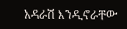አዳራሽ እንዲኖራቸው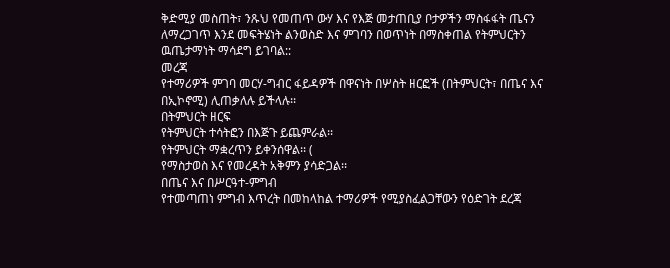ቅድሚያ መስጠት፣ ንጹህ የመጠጥ ውሃ እና የእጅ መታጠቢያ ቦታዎችን ማስፋፋት ጤናን ለማረጋገጥ እንደ መፍትሄነት ልንወስድ እና ምገባን በወጥነት በማስቀጠል የትምህርትን ዉጤታማነት ማሳደግ ይገባል::
መረጃ
የተማሪዎች ምገባ መርሃ-ግብር ፋይዳዎች በዋናነት በሦስት ዘርፎች (በትምህርት፣ በጤና እና በኢኮኖሚ) ሊጠቃለሉ ይችላሉ፡፡
በትምህርት ዘርፍ
የትምህርት ተሳትፎን በእጅጉ ይጨምራል፡፡
የትምህርት ማቋረጥን ይቀንሰዋል፡፡ (
የማስታወስ እና የመረዳት አቅምን ያሳድጋል፡፡
በጤና እና በሥርዓተ-ምግብ
የተመጣጠነ ምግብ እጥረት በመከላከል ተማሪዎች የሚያስፈልጋቸውን የዕድገት ደረጃ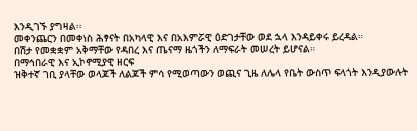እንዲገኙ ያግዛል፡፡
መቀንጨርን በመቀነስ ሕፃናት በአካላዊ እና በአእምሯዊ ዕድገታቸው ወደ ኋላ እንዳይቀሩ ይረዳል።
በሽታ የመቋቋም አቅማቸው የዳበረ እና ጤናማ ዜጎችን ለማፍራት መሠረት ይሆናል።
በማኅበራዊ እና ኢኮኖሚያዊ ዘርፍ
ዝቅተኛ ገቢ ያላቸው ወላጆች ለልጆች ምሳ የሚወጣውን ወጪና ጊዜ ለሌላ የቤት ውስጥ ፍላጎት እንዲያውሉት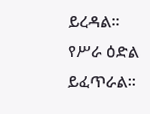ይረዳል።
የሥራ ዕድል ይፈጥራል፡፡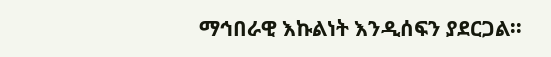ማኅበራዊ እኩልነት እንዲሰፍን ያደርጋል፡፡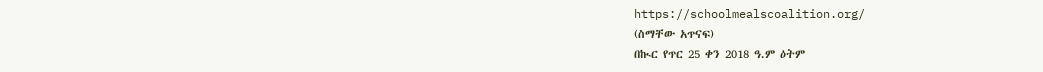https://schoolmealscoalition.org/
(ስማቸው አጥናፍ)
በኲር የጥር 25 ቀን 2018 ዓ.ም ዕትም